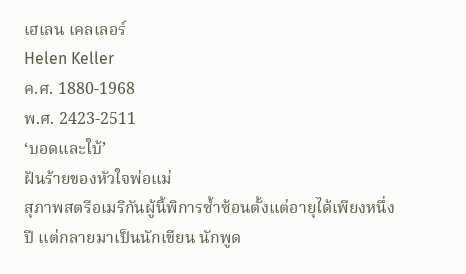เฮเลน เคลเลอร์
Helen Keller
ค.ศ. 1880-1968
พ.ศ. 2423-2511
‘บอดและใบ้’
ฝันร้ายของหัวใจพ่อแม่
สุภาพสตรีอเมริกันผู้นี้พิการซ้ำซ้อนตั้งแต่อายุได้เพียงหนึ่งปี แต่กลายมาเป็นนักเขียน นักพูด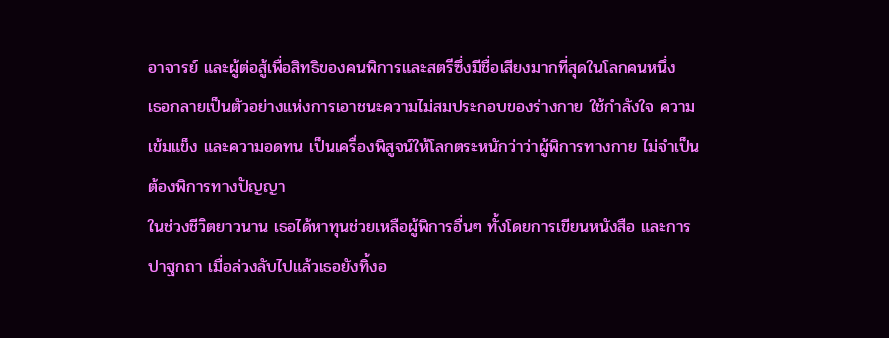อาจารย์ และผู้ต่อสู้เพื่อสิทธิของคนพิการและสตรีซึ่งมีชื่อเสียงมากที่สุดในโลกคนหนึ่ง
เธอกลายเป็นตัวอย่างแห่งการเอาชนะความไม่สมประกอบของร่างกาย ใช้กำลังใจ ความเข้มแข็ง และความอดทน เป็นเครื่องพิสูจน์ให้โลกตระหนักว่าว่าผู้พิการทางกาย ไม่จำเป็นต้องพิการทางปัญญา
ในช่วงชีวิตยาวนาน เธอได้หาทุนช่วยเหลือผู้พิการอื่นๆ ทั้งโดยการเขียนหนังสือ และการปาฐกถา เมื่อล่วงลับไปแล้วเธอยังทิ้งอ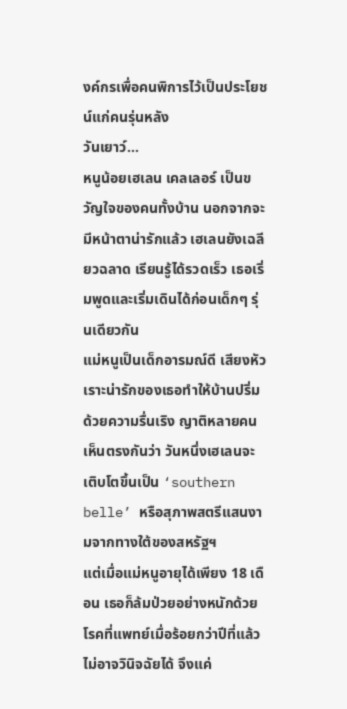งค์กรเพื่อคนพิการไว้เป็นประโยชน์แก่คนรุ่นหลัง
วันเยาว์…
หนูน้อยเฮเลน เคลเลอร์ เป็นขวัญใจของคนทั้งบ้าน นอกจากจะมีหน้าตาน่ารักแล้ว เฮเลนยังเฉลียวฉลาด เรียนรู้ได้รวดเร็ว เธอเริ่มพูดและเริ่มเดินได้ก่อนเด็กๆ รุ่นเดียวกัน
แม่หนูเป็นเด็กอารมณ์ดี เสียงหัวเราะน่ารักของเธอทำให้บ้านปริ่มด้วยความรื่นเริง ญาติหลายคนเห็นตรงกันว่า วันหนึ่งเฮเลนจะเติบโตขึ้นเป็น ‘southern belle’ หรือสุภาพสตรีแสนงามจากทางใต้ของสหรัฐฯ
แต่เมื่อแม่หนูอายุได้เพียง 18 เดือน เธอก็ล้มป่วยอย่างหนักด้วยโรคที่แพทย์เมื่อร้อยกว่าปีที่แล้วไม่อาจวินิจฉัยได้ จึงแค่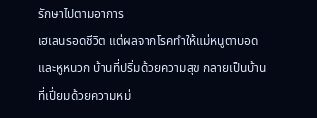รักษาไปตามอาการ
เฮเลนรอดชีวิต แต่ผลจากโรคทำให้แม่หนูตาบอดและหูหนวก บ้านที่ปริ่มด้วยความสุข กลายเป็นบ้านที่เปี่ยมด้วยความหม่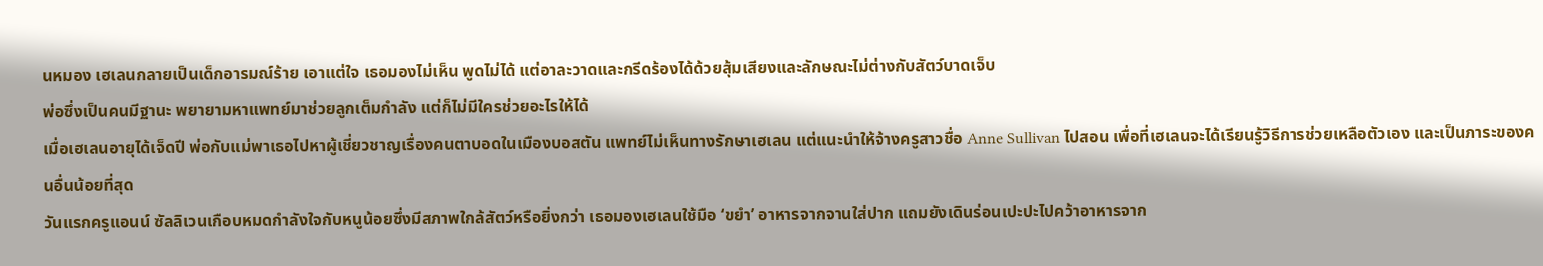นหมอง เฮเลนกลายเป็นเด็กอารมณ์ร้าย เอาแต่ใจ เธอมองไม่เห็น พูดไม่ได้ แต่อาละวาดและกรีดร้องได้ด้วยสุ้มเสียงและลักษณะไม่ต่างกับสัตว์บาดเจ็บ
พ่อซึ่งเป็นคนมีฐานะ พยายามหาแพทย์มาช่วยลูกเต็มกำลัง แต่ก็ไม่มีใครช่วยอะไรให้ได้
เมื่อเฮเลนอายุได้เจ็ดปี พ่อกับแม่พาเธอไปหาผู้เชี่ยวชาญเรื่องคนตาบอดในเมืองบอสตัน แพทย์ไม่เห็นทางรักษาเฮเลน แต่แนะนำให้จ้างครูสาวชื่อ Anne Sullivan ไปสอน เพื่อที่เฮเลนจะได้เรียนรู้วิธีการช่วยเหลือตัวเอง และเป็นภาระของคนอื่นน้อยที่สุด
วันแรกครูแอนน์ ซัลลิเวนเกือบหมดกำลังใจกับหนูน้อยซึ่งมีสภาพใกล้สัตว์หรือยิ่งกว่า เธอมองเฮเลนใช้มือ ‘ขยำ’ อาหารจากจานใส่ปาก แถมยังเดินร่อนเปะปะไปคว้าอาหารจาก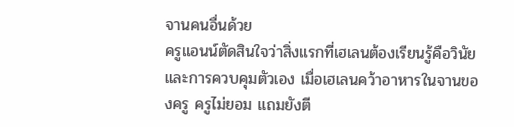จานคนอื่นด้วย
ครูแอนน์ตัดสินใจว่าสิ่งแรกที่เฮเลนต้องเรียนรู้คือวินัยและการควบคุมตัวเอง เมื่อเฮเลนคว้าอาหารในจานของครู ครูไม่ยอม แถมยังตี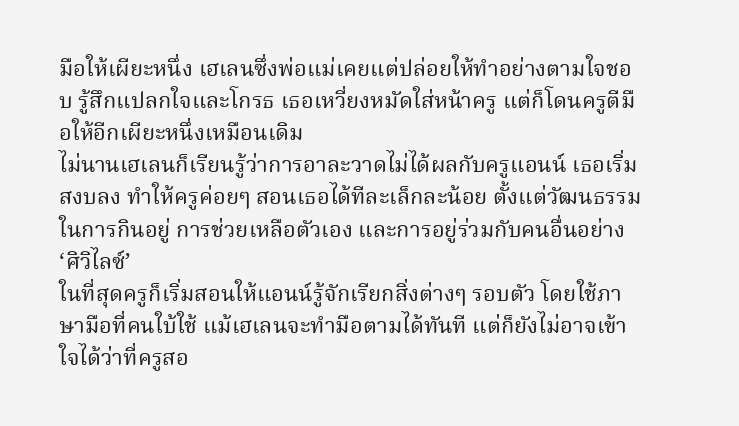มือให้เผียะหนึ่ง เฮเลนซึ่งพ่อแม่เคยแต่ปล่อยให้ทำอย่างตามใจชอบ รู้สึกแปลกใจและโกรธ เธอเหวี่ยงหมัดใส่หน้าครู แต่ก็โดนครูตีมือให้อีกเผียะหนึ่งเหมือนเดิม
ไม่นานเฮเลนก็เรียนรู้ว่าการอาละวาดไม่ได้ผลกับครูแอนน์ เธอเริ่มสงบลง ทำให้ครูค่อยๆ สอนเธอได้ทีละเล็กละน้อย ตั้งแต่วัฒนธรรมในการกินอยู่ การช่วยเหลือตัวเอง และการอยู่ร่วมกับคนอื่นอย่าง ‘ศิวิไลซ์’
ในที่สุดครูก็เริ่มสอนให้แอนน์รู้จักเรียกสิ่งต่างๆ รอบตัว โดยใช้ภาษามือที่คนใบ้ใช้ แม้เฮเลนจะทำมือตามได้ทันที แต่ก็ยังไม่อาจเข้าใจได้ว่าที่ครูสอ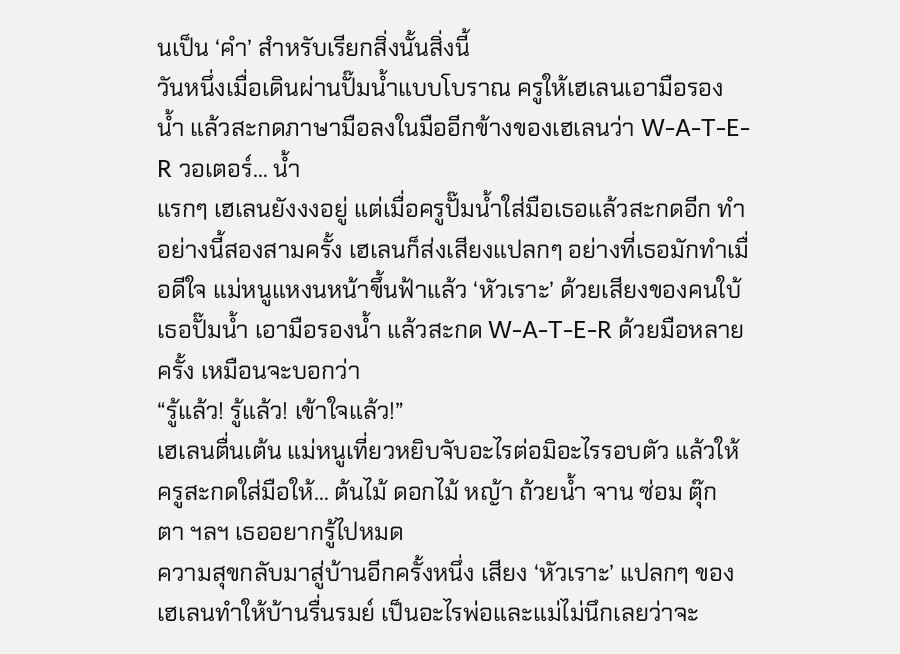นเป็น ‘คำ’ สำหรับเรียกสิ่งนั้นสิ่งนี้
วันหนึ่งเมื่อเดินผ่านปั๊มน้ำแบบโบราณ ครูให้เฮเลนเอามือรองน้ำ แล้วสะกดภาษามือลงในมืออีกข้างของเฮเลนว่า W-A-T-E-R วอเตอร์… น้ำ
แรกๆ เฮเลนยังงงอยู่ แต่เมื่อครูปั๊มน้ำใส่มือเธอแล้วสะกดอีก ทำอย่างนี้สองสามครั้ง เฮเลนก็ส่งเสียงแปลกๆ อย่างที่เธอมักทำเมื่อดีใจ แม่หนูแหงนหน้าขึ้นฟ้าแล้ว ‘หัวเราะ’ ด้วยเสียงของคนใบ้
เธอปั๊มน้ำ เอามือรองน้ำ แล้วสะกด W-A-T-E-R ด้วยมือหลายครั้ง เหมือนจะบอกว่า
“รู้แล้ว! รู้แล้ว! เข้าใจแล้ว!”
เฮเลนตื่นเต้น แม่หนูเที่ยวหยิบจับอะไรต่อมิอะไรรอบตัว แล้วให้ครูสะกดใส่มือให้… ต้นไม้ ดอกไม้ หญ้า ถ้วยน้ำ จาน ซ่อม ตุ๊กตา ฯลฯ เธออยากรู้ไปหมด
ความสุขกลับมาสู่บ้านอีกครั้งหนึ่ง เสียง ‘หัวเราะ’ แปลกๆ ของเฮเลนทำให้บ้านรื่นรมย์ เป็นอะไรพ่อและแม่ไม่นึกเลยว่าจะ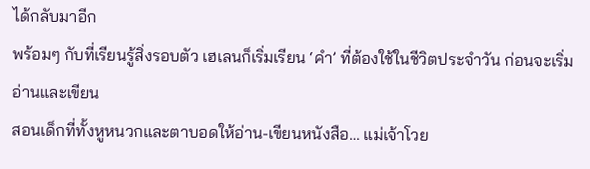ได้กลับมาอีก
พร้อมๆ กับที่เรียนรู้สิ่งรอบตัว เฮเลนก็เริ่มเรียน ‘คำ’ ที่ต้องใช้ในชีวิตประจำวัน ก่อนจะเริ่มอ่านและเขียน
สอนเด็กที่ทั้งหูหนวกและตาบอดให้อ่าน-เขียนหนังสือ… แม่เจ้าโวย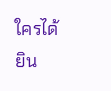ใครได้ยิน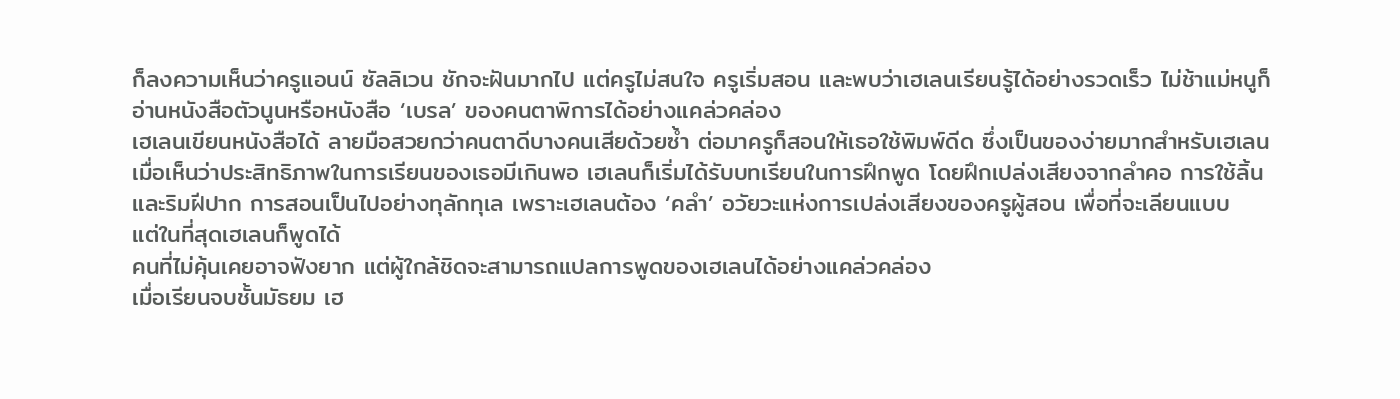ก็ลงความเห็นว่าครูแอนน์ ซัลลิเวน ชักจะฝันมากไป แต่ครูไม่สนใจ ครูเริ่มสอน และพบว่าเฮเลนเรียนรู้ได้อย่างรวดเร็ว ไม่ช้าแม่หนูก็อ่านหนังสือตัวนูนหรือหนังสือ ‘เบรล’ ของคนตาพิการได้อย่างแคล่วคล่อง
เฮเลนเขียนหนังสือได้ ลายมือสวยกว่าคนตาดีบางคนเสียด้วยซ้ำ ต่อมาครูก็สอนให้เธอใช้พิมพ์ดีด ซึ่งเป็นของง่ายมากสำหรับเฮเลน
เมื่อเห็นว่าประสิทธิภาพในการเรียนของเธอมีเกินพอ เฮเลนก็เริ่มได้รับบทเรียนในการฝึกพูด โดยฝึกเปล่งเสียงจากลำคอ การใช้ลิ้น และริมฝีปาก การสอนเป็นไปอย่างทุลักทุเล เพราะเฮเลนต้อง ‘คลำ’ อวัยวะแห่งการเปล่งเสียงของครูผู้สอน เพื่อที่จะเลียนแบบ
แต่ในที่สุดเฮเลนก็พูดได้
คนที่ไม่คุ้นเคยอาจฟังยาก แต่ผู้ใกล้ชิดจะสามารถแปลการพูดของเฮเลนได้อย่างแคล่วคล่อง
เมื่อเรียนจบชั้นมัธยม เฮ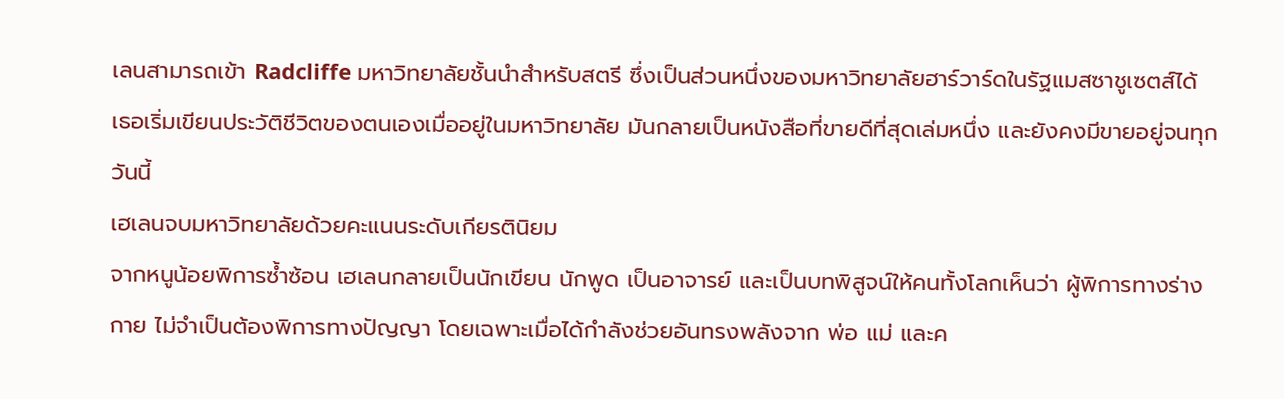เลนสามารถเข้า Radcliffe มหาวิทยาลัยชั้นนำสำหรับสตรี ซึ่งเป็นส่วนหนึ่งของมหาวิทยาลัยฮาร์วาร์ดในรัฐแมสซาชูเซตส์ได้
เธอเริ่มเขียนประวัติชีวิตของตนเองเมื่ออยู่ในมหาวิทยาลัย มันกลายเป็นหนังสือที่ขายดีที่สุดเล่มหนึ่ง และยังคงมีขายอยู่จนทุกวันนี้
เฮเลนจบมหาวิทยาลัยด้วยคะแนนระดับเกียรตินิยม
จากหนูน้อยพิการซ้ำซ้อน เฮเลนกลายเป็นนักเขียน นักพูด เป็นอาจารย์ และเป็นบทพิสูจน์ให้คนทั้งโลกเห็นว่า ผู้พิการทางร่างกาย ไม่จำเป็นต้องพิการทางปัญญา โดยเฉพาะเมื่อได้กำลังช่วยอันทรงพลังจาก พ่อ แม่ และค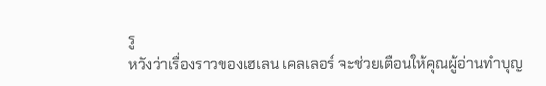รู
หวังว่าเรื่องราวของเฮเลน เคลเลอร์ จะช่วยเตือนให้คุณผู้อ่านทำบุญ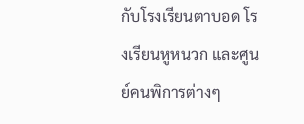กับโรงเรียนตาบอด โรงเรียนหูหนวก และศูนย์คนพิการต่างๆ